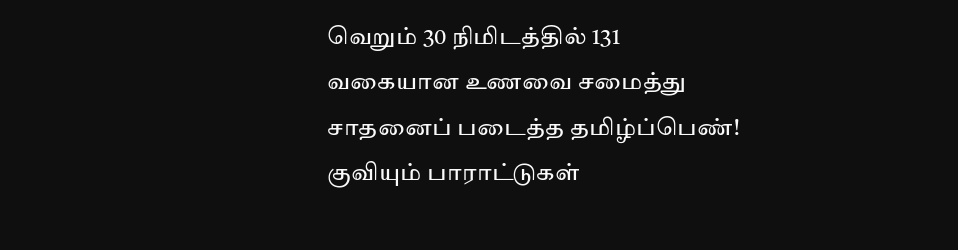வெறும் 30 நிமிடத்தில் 131 வகையான உணவை சமைத்து சாதனைப் படைத்த தமிழ்ப்பெண்! குவியும் பாராட்டுகள்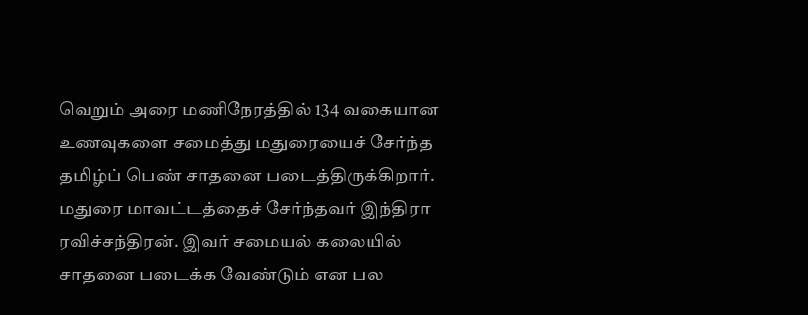வெறும் அரை மணிநேரத்தில் 134 வகையான உணவுகளை சமைத்து மதுரையைச் சேர்ந்த தமிழ்ப் பெண் சாதனை படைத்திருக்கிறார்.
மதுரை மாவட்டத்தைச் சேர்ந்தவர் இந்திரா ரவிச்சந்திரன். இவர் சமையல் கலையில் சாதனை படைக்க வேண்டும் என பல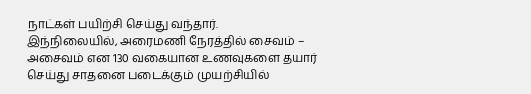நாட்கள் பயிற்சி செய்து வந்தார்.
இந்நிலையில், அரைமணி நேரத்தில் சைவம் – அசைவம் என 130 வகையான உணவுகளை தயார் செய்து சாதனை படைக்கும் முயற்சியில்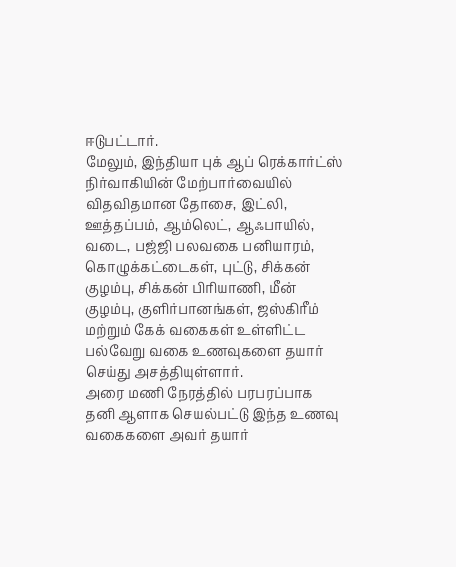ஈடுபட்டார்.
மேலும், இந்தியா புக் ஆப் ரெக்கார்ட்ஸ் நிர்வாகியின் மேற்பார்வையில் விதவிதமான தோசை, இட்லி, ஊத்தப்பம், ஆம்லெட், ஆஃபாயில், வடை, பஜ்ஜி பலவகை பனியாரம், கொழுக்கட்டைகள், புட்டு, சிக்கன் குழம்பு, சிக்கன் பிரியாணி, மீன் குழம்பு, குளிர்பானங்கள், ஜஸ்கிரீம் மற்றும் கேக் வகைகள் உள்ளிட்ட பல்வேறு வகை உணவுகளை தயார் செய்து அசத்தியுள்ளார்.
அரை மணி நேரத்தில் பரபரப்பாக தனி ஆளாக செயல்பட்டு இந்த உணவு வகைகளை அவர் தயார்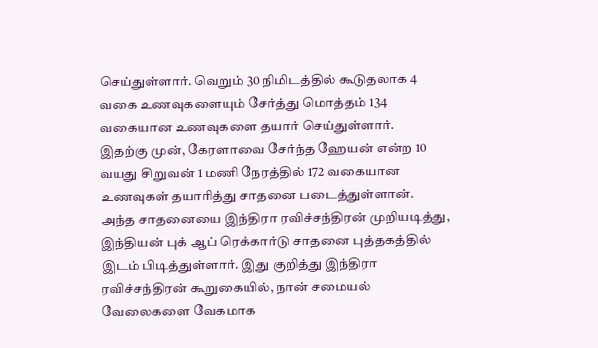செய்துள்ளார். வெறும் 30 நிமிடத்தில் கூடுதலாக 4 வகை உணவுகளையும் சேர்த்து மொத்தம் 134 வகையான உணவுகளை தயார் செய்துள்ளார்.
இதற்கு முன், கேரளாவை சேர்ந்த ஹேயன் என்ற 10 வயது சிறுவன் 1 மணி நேரத்தில் 172 வகையான உணவுகள் தயாரித்து சாதனை படைத்துள்ளான்.
அந்த சாதனையை இந்திரா ரவிச்சந்திரன் முறியடித்து, இந்தியன் புக் ஆப் ரெக்கார்டு சாதனை புத்தகத்தில் இடம் பிடித்துள்ளார். இது குறித்து இந்திரா ரவிச்சந்திரன் கூறுகையில், நான் சமையல் வேலைகளை வேகமாக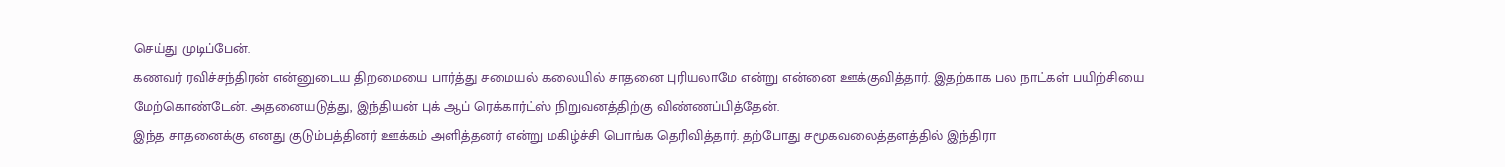செய்து முடிப்பேன்.
கணவர் ரவிச்சந்திரன் என்னுடைய திறமையை பார்த்து சமையல் கலையில் சாதனை புரியலாமே என்று என்னை ஊக்குவித்தார். இதற்காக பல நாட்கள் பயிற்சியை மேற்கொண்டேன். அதனையடுத்து, இந்தியன் புக் ஆப் ரெக்கார்ட்ஸ் நிறுவனத்திற்கு விண்ணப்பித்தேன்.
இந்த சாதனைக்கு எனது குடும்பத்தினர் ஊக்கம் அளித்தனர் என்று மகிழ்ச்சி பொங்க தெரிவித்தார். தற்போது சமூகவலைத்தளத்தில் இந்திரா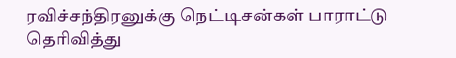ரவிச்சந்திரனுக்கு நெட்டிசன்கள் பாராட்டு தெரிவித்து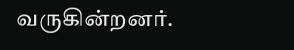வருகின்றனர்.